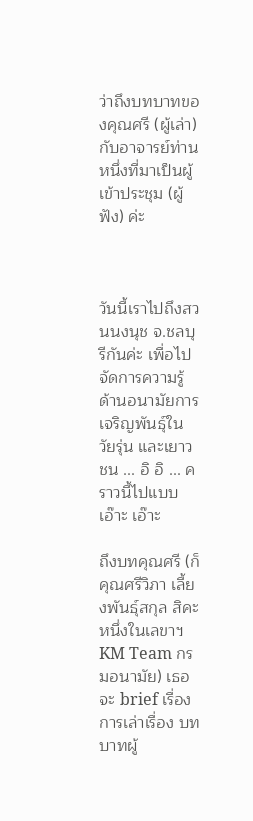ว่าถึงบทบาทของคุณศรี (ผู้เล่า) กับอาจารย์ท่านหนึ่งที่มาเป็นผู้เข้าประชุม (ผู้ฟัง) ค่ะ



วันนี้เราไปถึงสวนนงนุช จ.ชลบุรีกันค่ะ เพื่อไปจัดการความรู้ด้านอนามัยการเจริญพันธุ์ในวัยรุ่น และเยาวชน ... อิ อิ ... คราวนี้ไปแบบเอ๊าะ เอ๊าะ

ถึงบทคุณศรี (ก็คุณศรีวิภา เลี้ยงพันธุ์สกุล สิคะ หนึ่งในเลขาฯ KM Team กรมอนามัย) เธอจะ brief เรื่อง การเล่าเรื่อง บทบาทผู้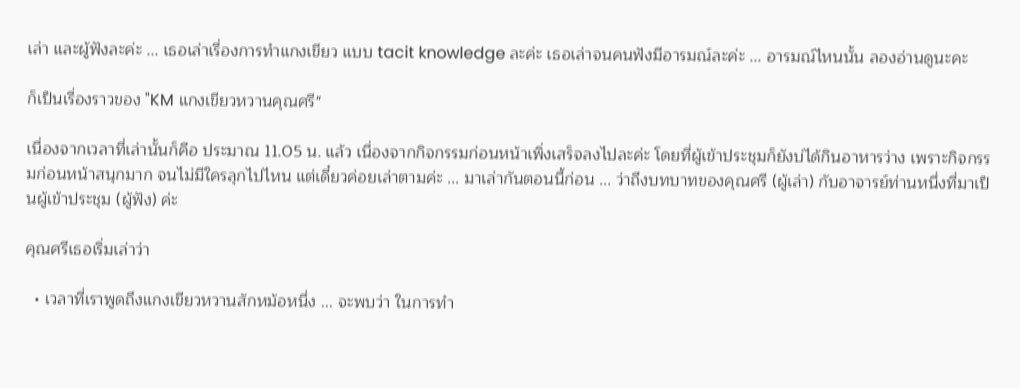เล่า และผู้ฟังละค่ะ ... เธอเล่าเรื่องการทำแกงเขียว แบบ tacit knowledge ละค่ะ เธอเล่าจนคนฟังมีอารมณ์ละค่ะ ... อารมณ์ไหนนั้น ลองอ่านดูนะคะ

ก็เป็นเรื่องราวของ "KM แกงเขียวหวานคุณศรี"

เนื่องจากเวลาที่เล่านั้นก็คือ ประมาณ 11.05 น. แล้ว เนื่องจากกิจกรรมก่อนหน้าเพิ่งเสร็จลงไปละค่ะ โดยที่ผู้เข้าประชุมก็ยังบ่ได้กินอาหารว่าง เพราะกิจกรรมก่อนหน้าสนุกมาก จนไม่มีใครลุกไปไหน แต่เดี๋ยวค่อยเล่าตามค่ะ ... มาเล่ากันตอนนี้ก่อน ... ว่าถึงบทบาทของคุณศรี (ผู้เล่า) กับอาจารย์ท่านหนึ่งที่มาเป็นผู้เข้าประชุม (ผู้ฟัง) ค่ะ

คุณศรีเธอเริ่มเล่าว่า

  • เวลาที่เราพูดถึงแกงเขียวหวานสักหม้อหนึ่ง ... จะพบว่า ในการทำ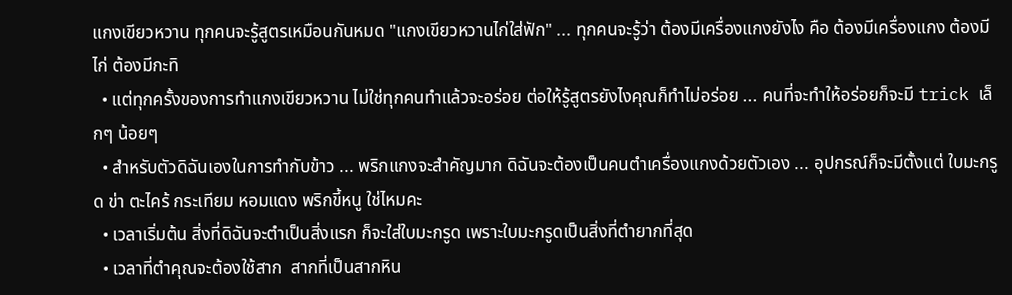แกงเขียวหวาน ทุกคนจะรู้สูตรเหมือนกันหมด "แกงเขียวหวานไก่ใส่ฟัก" ... ทุกคนจะรู้ว่า ต้องมีเครื่องแกงยังไง คือ ต้องมีเครื่องแกง ต้องมีไก่ ต้องมีกะทิ
  • แต่ทุกครั้งของการทำแกงเขียวหวาน ไม่ใช่ทุกคนทำแล้วจะอร่อย ต่อให้รู้สูตรยังไงคุณก็ทำไม่อร่อย ... คนที่จะทำให้อร่อยก็จะมี trick เล็กๆ น้อยๆ
  • สำหรับตัวดิฉันเองในการทำกับข้าว ... พริกแกงจะสำคัญมาก ดิฉันจะต้องเป็นคนตำเครื่องแกงด้วยตัวเอง ... อุปกรณ์ก็จะมีตั้งแต่ ใบมะกรูด ข่า ตะไคร้ กระเทียม หอมแดง พริกขี้หนู ใช่ไหมคะ
  • เวลาเริ่มต้น สิ่งที่ดิฉันจะตำเป็นสิ่งแรก ก็จะใส่ใบมะกรูด เพราะใบมะกรูดเป็นสิ่งที่ตำยากที่สุด
  • เวลาที่ตำคุณจะต้องใช้สาก  สากที่เป็นสากหิน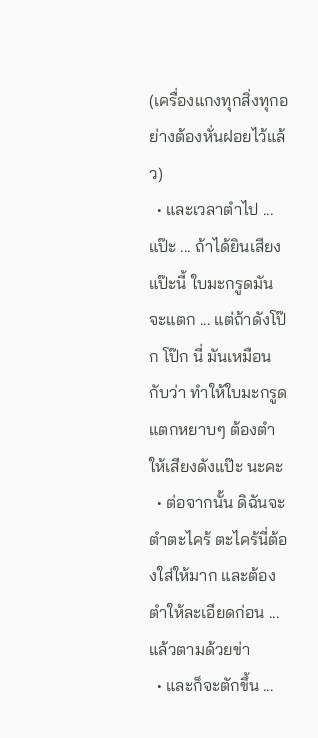(เครื่องแกงทุกสิ่งทุกอย่างต้องหั่นฝอยไว้แล้ว)
  • และเวลาตำไป ... แป๊ะ ... ถ้าได้ยินเสียงแป๊ะนี้ ใบมะกรูดมันจะแตก ... แต่ถ้าดังโป๊ก โป๊ก นี่ มันเหมือนกับว่า ทำให้ใบมะกรูดแตกหยาบๆ ต้องตำให้เสียงดังแป๊ะ นะคะ
  • ต่อจากนั้น ดิฉันจะตำตะไคร้ ตะไคร้นี่ต้องใส่ให้มาก และต้องตำให้ละเอียดก่อน ... แล้วตามด้วยข่า
  • และก็จะตักขึ้น ...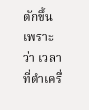ตักขึ้นเพราะว่า เวลาที่ตำเครื่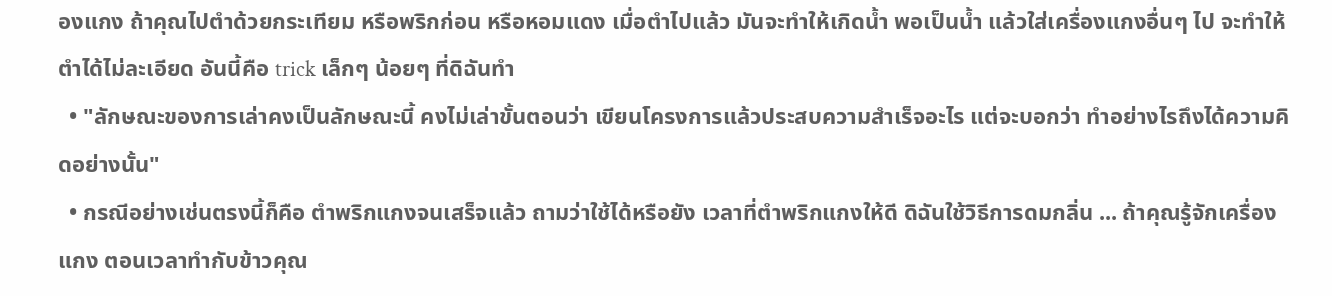องแกง ถ้าคุณไปตำด้วยกระเทียม หรือพริกก่อน หรือหอมแดง เมื่อตำไปแล้ว มันจะทำให้เกิดน้ำ พอเป็นน้ำ แล้วใส่เครื่องแกงอื่นๆ ไป จะทำให้ตำได้ไม่ละเอียด อันนี้คือ trick เล็กๆ น้อยๆ ที่ดิฉันทำ
  • "ลักษณะของการเล่าคงเป็นลักษณะนี้ คงไม่เล่าขั้นตอนว่า เขียนโครงการแล้วประสบความสำเร็จอะไร แต่จะบอกว่า ทำอย่างไรถึงได้ความคิดอย่างนั้น"
  • กรณีอย่างเช่นตรงนี้ก็คือ ตำพริกแกงจนเสร็จแล้ว ถามว่าใช้ได้หรือยัง เวลาที่ตำพริกแกงให้ดี ดิฉันใช้วิธีการดมกลิ่น ... ถ้าคุณรู้จักเครื่องแกง ตอนเวลาทำกับข้าวคุณ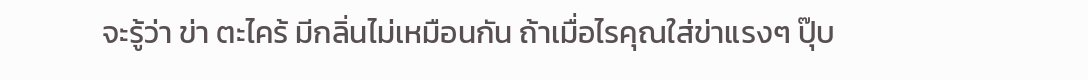จะรู้ว่า ข่า ตะไคร้ มีกลิ่นไม่เหมือนกัน ถ้าเมื่อไรคุณใส่ข่าแรงๆ ปุ๊บ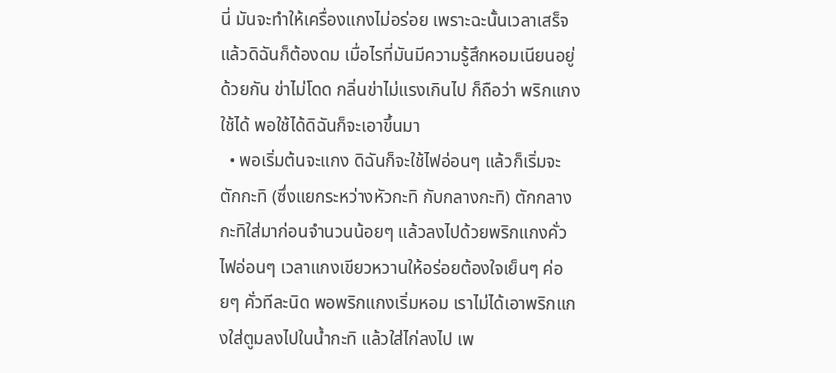นี่ มันจะทำให้เครื่องแกงไม่อร่อย เพราะฉะนั้นเวลาเสร็จแล้วดิฉันก็ต้องดม เมื่อไรที่มันมีความรู้สึกหอมเนียนอยู่ด้วยกัน ข่าไม่โดด กลิ่นข่าไม่แรงเกินไป ก็ถือว่า พริกแกงใช้ได้ พอใช้ได้ดิฉันก็จะเอาขึ้นมา
  • พอเริ่มต้นจะแกง ดิฉันก็จะใช้ไฟอ่อนๆ แล้วก็เริ่มจะตักกะทิ (ซึ่งแยกระหว่างหัวกะทิ กับกลางกะทิ) ตักกลางกะทิใส่มาก่อนจำนวนน้อยๆ แล้วลงไปด้วยพริกแกงคั่วไฟอ่อนๆ เวลาแกงเขียวหวานให้อร่อยต้องใจเย็นๆ ค่อยๆ คั่วทีละนิด พอพริกแกงเริ่มหอม เราไม่ได้เอาพริกแกงใส่ตูมลงไปในน้ำกะทิ แล้วใส่ไก่ลงไป เพ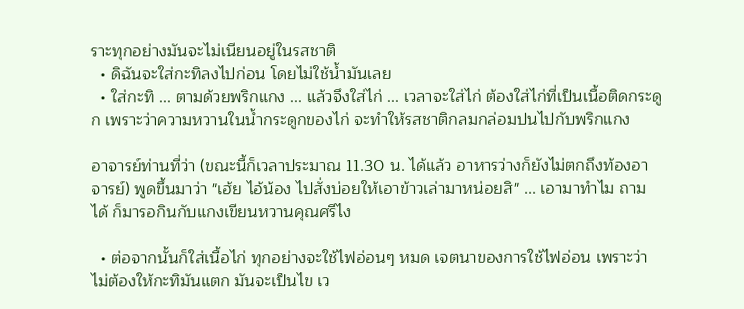ราะทุกอย่างมันจะไม่เนียนอยู่ในรสชาติ
  • ดิฉันจะใส่กะทิลงไปก่อน โดยไม่ใช้น้ำมันเลย
  • ใส่กะทิ ... ตามด้วยพริกแกง ... แล้วจึงใส่ไก่ ... เวลาจะใส่ไก่ ต้องใส่ไก่ที่เป็นเนื้อติดกระดูก เพราะว่าความหวานในน้ำกระดูกของไก่ จะทำให้รสชาติกลมกล่อมปนไปกับพริกแกง

อาจารย์ท่านที่ว่า (ขณะนี้ก็เวลาประมาณ 11.30 น. ได้แล้ว อาหารว่างก็ยังไม่ตกถึงท้องอาจารย์) พูดขึ้นมาว่า "เฮ้ย ไอ้น้อง ไปสั่งบ่อยให้เอาข้าวเล่ามาหน่อยสิ" ... เอามาทำไม ถามได้ ก็มารอกินกับแกงเขียนหวานคุณศรีไง

  • ต่อจากนั้นก็ใส่เนื้อไก่ ทุกอย่างจะใช้ไฟอ่อนๆ หมด เจตนาของการใช้ไฟอ่อน เพราะว่าไม่ต้องให้กะทิมันแตก มันจะเป็นไข เว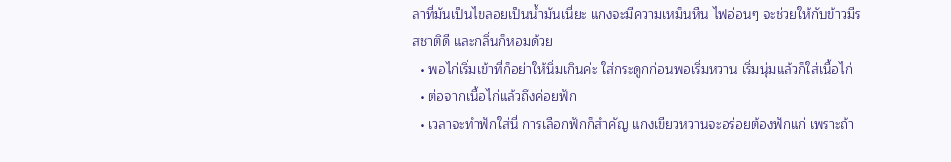ลาที่มันเป็นไขลอยเป็นน้ำมันเนี่ยะ แกงจะมีความเหม็นหืน ไฟอ่อนๆ จะช่วยให้กับข้าวมีรสชาติดี และกลิ่นก็หอมด้วย
  • พอไก่เริ่มเข้าที่ก็อย่าให้นิ่มเกินค่ะ ใส่กระดูกก่อนพอเริ่มหวาน เริ่มนุ่มแล้วก็ใส่เนื้อไก่
  • ต่อจากเนื้อไก่แล้วถึงค่อยฟัก
  • เวลาจะทำฟักใส่นี่ การเลือกฟักก็สำคัญ แกงเขียวหวานจะอร่อยต้องฟักแก่ เพราะถ้า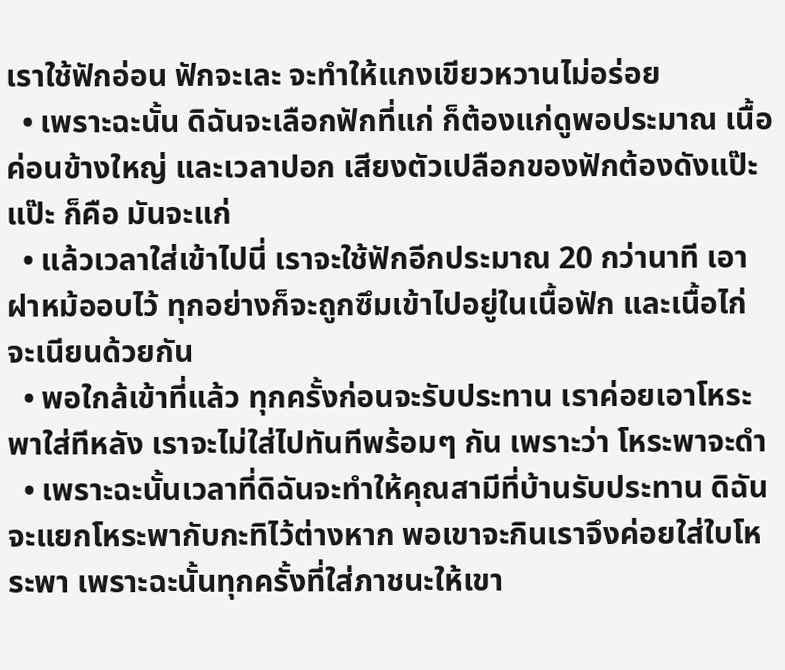เราใช้ฟักอ่อน ฟักจะเละ จะทำให้แกงเขียวหวานไม่อร่อย
  • เพราะฉะนั้น ดิฉันจะเลือกฟักที่แก่ ก็ต้องแก่ดูพอประมาณ เนื้อค่อนข้างใหญ่ และเวลาปอก เสียงตัวเปลือกของฟักต้องดังแป๊ะ แป๊ะ ก็คือ มันจะแก่
  • แล้วเวลาใส่เข้าไปนี่ เราจะใช้ฟักอีกประมาณ 20 กว่านาที เอาฝาหม้ออบไว้ ทุกอย่างก็จะถูกซึมเข้าไปอยู่ในเนื้อฟัก และเนื้อไก่ จะเนียนด้วยกัน
  • พอใกล้เข้าที่แล้ว ทุกครั้งก่อนจะรับประทาน เราค่อยเอาโหระพาใส่ทีหลัง เราจะไม่ใส่ไปทันทีพร้อมๆ กัน เพราะว่า โหระพาจะดำ
  • เพราะฉะนั้นเวลาที่ดิฉันจะทำให้คุณสามีที่บ้านรับประทาน ดิฉันจะแยกโหระพากับกะทิไว้ต่างหาก พอเขาจะกินเราจึงค่อยใส่ใบโหระพา เพราะฉะนั้นทุกครั้งที่ใส่ภาชนะให้เขา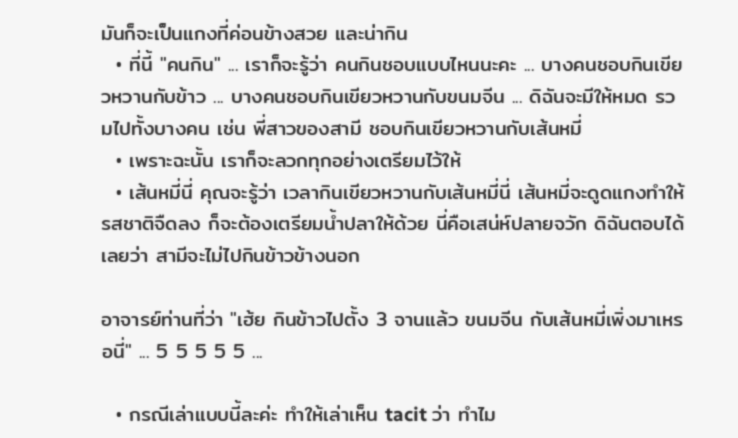มันก็จะเป็นแกงที่ค่อนข้างสวย และน่ากิน
  • ที่นี้ "คนกิน" ... เราก็จะรู้ว่า คนกินชอบแบบไหนนะคะ ... บางคนชอบกินเขียวหวานกับข้าว ... บางคนชอบกินเขียวหวานกับขนมจีน ... ดิฉันจะมีให้หมด รวมไปทั้งบางคน เช่น พี่สาวของสามี ชอบกินเขียวหวานกับเส้นหมี่
  • เพราะฉะนั้น เราก็จะลวกทุกอย่างเตรียมไว้ให้
  • เส้นหมี่นี่ คุณจะรู้ว่า เวลากินเขียวหวานกับเส้นหมี่นี่ เส้นหมี่จะดูดแกงทำให้รสชาติจืดลง ก็จะต้องเตรียมน้ำปลาให้ด้วย นี่คือเสน่ห์ปลายจวัก ดิฉันตอบได้เลยว่า สามีจะไม่ไปกินข้าวข้างนอก

อาจารย์ท่านที่ว่า "เฮ้ย กินข้าวไปตั้ง 3 จานแล้ว ขนมจีน กับเส้นหมี่เพิ่งมาเหรอนี่" ... 5 5 5 5 5 ...

  • กรณีเล่าแบบนี้ละค่ะ ทำให้เล่าเห็น tacit ว่า ทำไม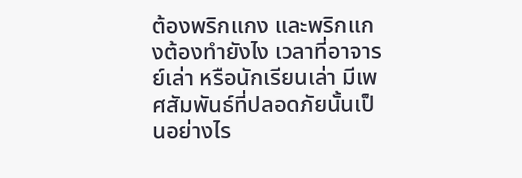ต้องพริกแกง และพริกแกงต้องทำยังไง เวลาที่อาจารย์เล่า หรือนักเรียนเล่า มีเพศสัมพันธ์ที่ปลอดภัยนั้นเป็นอย่างไร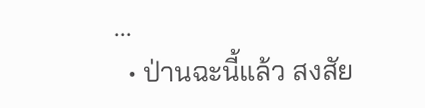...
  • ป่านฉะนี้แล้ว สงสัย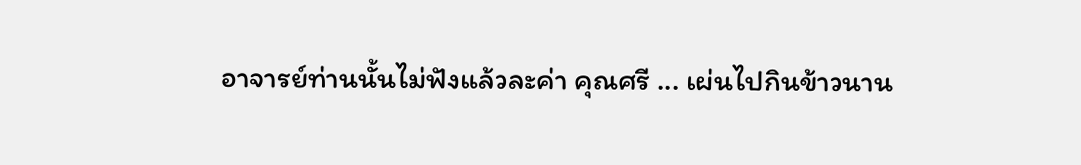อาจารย์ท่านนั้นไม่ฟังแล้วละค่า คุณศรี ... เผ่นไปกินข้าวนาน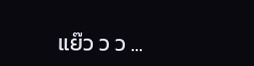แย๊ว ว ว ...